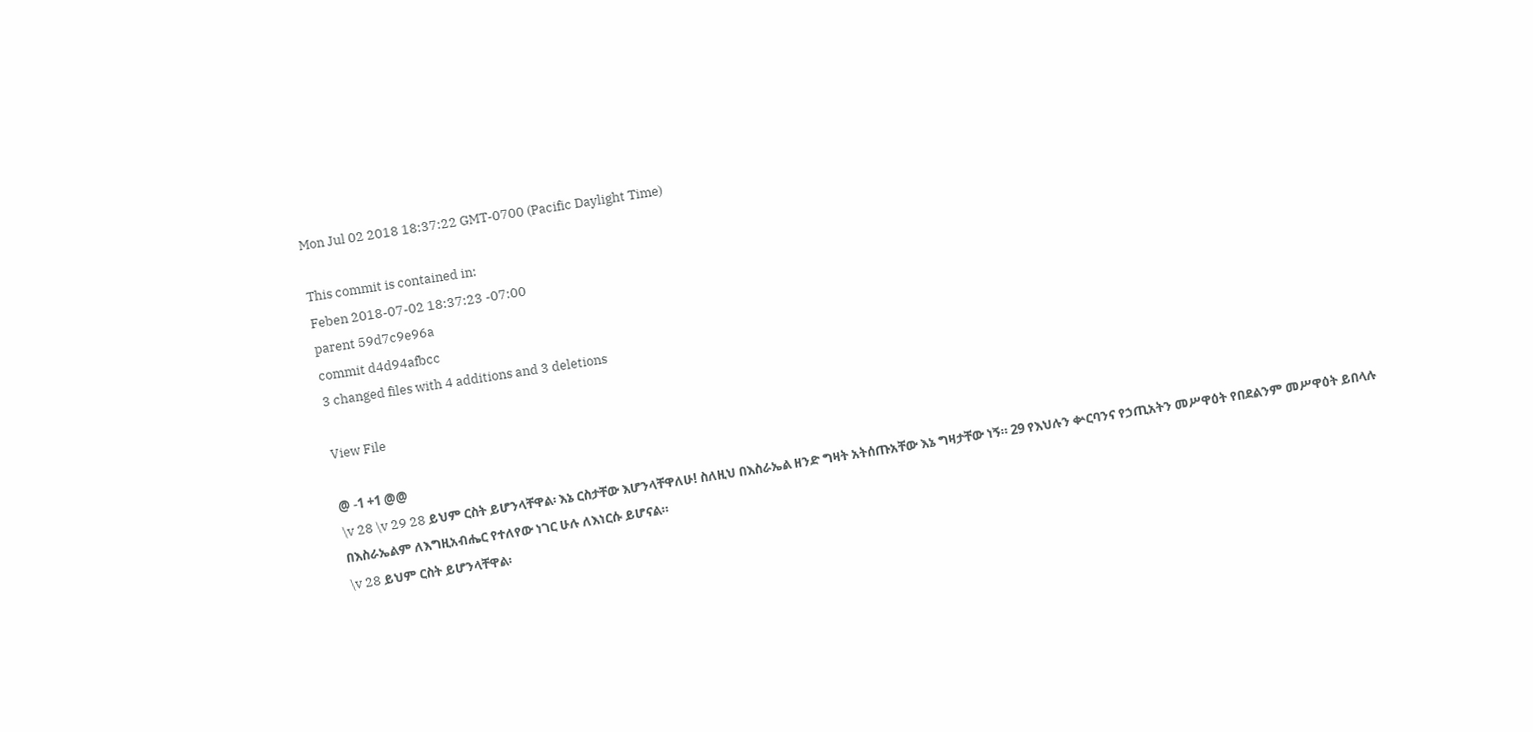Mon Jul 02 2018 18:37:22 GMT-0700 (Pacific Daylight Time)

This commit is contained in:
Feben 2018-07-02 18:37:23 -07:00
parent 59d7c9e96a
commit d4d94afbcc
3 changed files with 4 additions and 3 deletions

View File

@ -1 +1 @@
\v 28 \v 29 28 ይህም ርስት ይሆንላቸዋል፡ እኔ ርስታቸው እሆንላቸዋለሁ! ስለዚህ በእስራኤል ዘንድ ግዛት አትሰጡአቸው እኔ ግዛታቸው ነኝ። 29 የእህሉን ቍርባንና የኃጢአትን መሥዋዕት የበደልንም መሥዋዕት ይበላሉ በእስራኤልም ለእግዚአብሔር የተለየው ነገር ሁሉ ለእነርሱ ይሆናል።
\v 28 ይህም ርስት ይሆንላቸዋል፡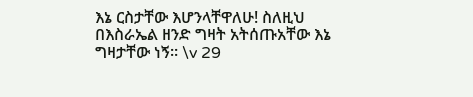እኔ ርስታቸው እሆንላቸዋለሁ! ስለዚህ በእስራኤል ዘንድ ግዛት አትሰጡአቸው እኔ ግዛታቸው ነኝ። \v 29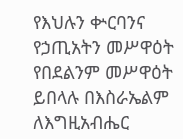የእህሉን ቍርባንና የኃጢአትን መሥዋዕት የበደልንም መሥዋዕት ይበላሉ በእስራኤልም ለእግዚአብሔር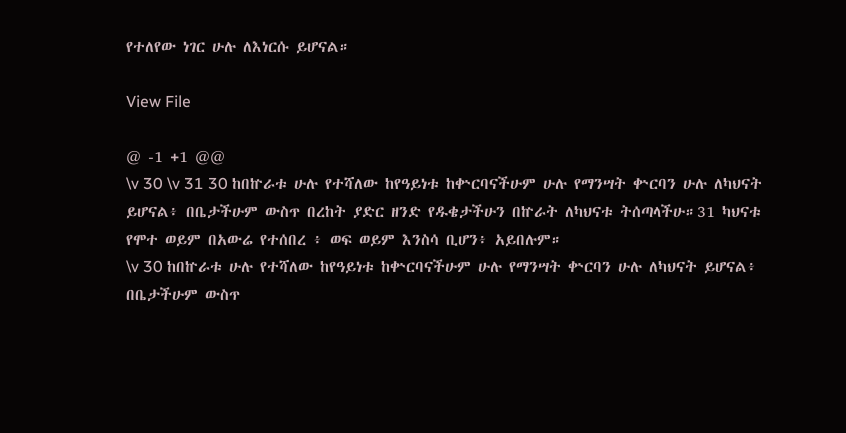የተለየው ነገር ሁሉ ለእነርሱ ይሆናል።

View File

@ -1 +1 @@
\v 30 \v 31 30 ከበኵራቱ ሁሉ የተሻለው ከየዓይነቱ ከቍርባናችሁም ሁሉ የማንሣት ቍርባን ሁሉ ለካህናት ይሆናል፥ በቤታችሁም ውስጥ በረከት ያድር ዘንድ የዱቄታችሁን በኵራት ለካህናቱ ትሰጣላችሁ።31 ካህናቱ የሞተ ወይም በአውሬ የተሰበረ ፥ ወፍ ወይም እንስሳ ቢሆን፥ አይበሉም።
\v 30 ከበኵራቱ ሁሉ የተሻለው ከየዓይነቱ ከቍርባናችሁም ሁሉ የማንሣት ቍርባን ሁሉ ለካህናት ይሆናል፥ በቤታችሁም ውስጥ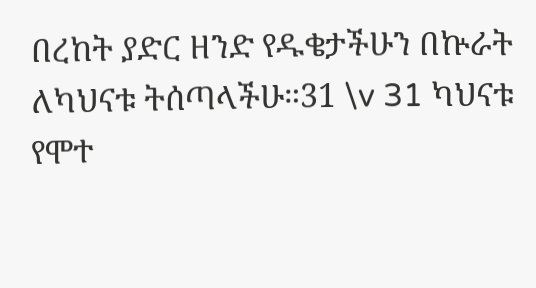በረከት ያድር ዘንድ የዱቄታችሁን በኵራት ለካህናቱ ትሰጣላችሁ።31 \v 31 ካህናቱ የሞተ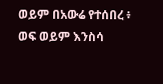ወይም በአውሬ የተሰበረ ፥ ወፍ ወይም እንስሳ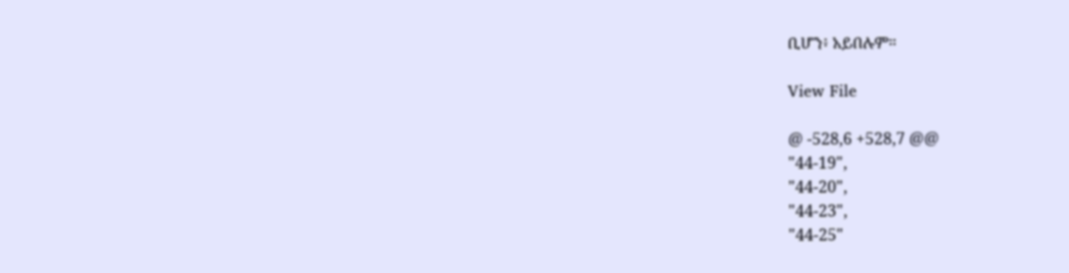ቢሆን፥ አይበሉም።

View File

@ -528,6 +528,7 @@
"44-19",
"44-20",
"44-23",
"44-25"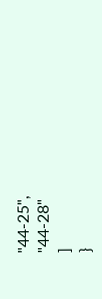"44-25",
"44-28"
]
}